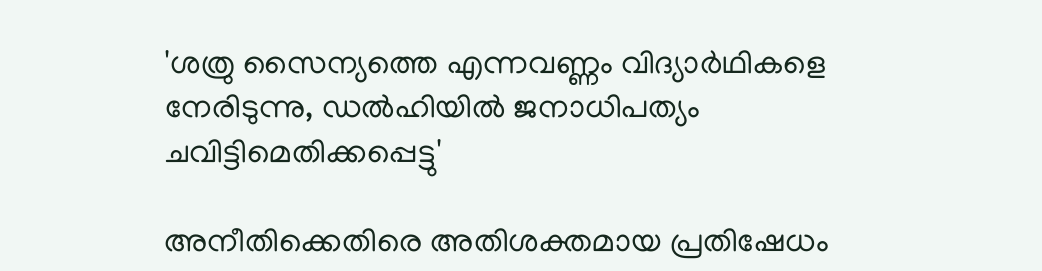'ശത്രു സൈന്യത്തെ എന്നവണ്ണം വിദ്യാര്‍ഥികളെ നേരിടുന്നു, ഡല്‍ഹിയില്‍ ജനാധിപത്യം ചവിട്ടിമെതിക്കപ്പെട്ടു'

അനീതിക്കെതിരെ അതിശക്തമായ പ്രതിഷേധം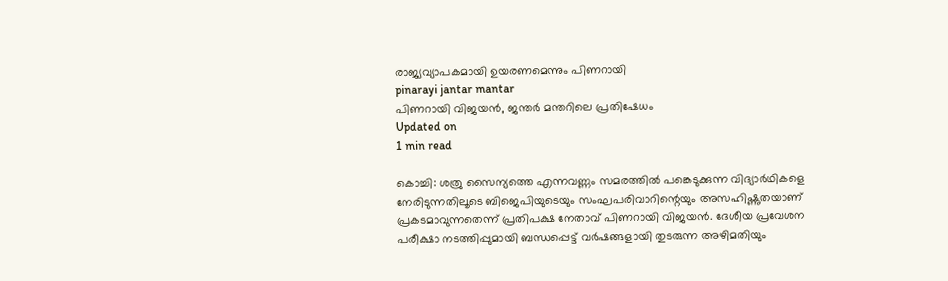രാജ്യവ്യാപകമായി ഉയരണമെന്നും പിണറായി
pinarayi jantar mantar
പിണറായി വിജയന്‍, ജന്തര്‍ മന്തറിലെ പ്രതിഷേധം
Updated on
1 min read

കൊച്ചി: ശത്രു സൈന്യത്തെ എന്നവണ്ണം സമരത്തില്‍ പങ്കെടുക്കുന്ന വിദ്യാര്‍ഥികളെ നേരിടുന്നതിലൂടെ ബിജെപിയുടെയും സംഘപരിവാറിന്റെയും അസഹിഷ്ണുതയാണ് പ്രകടമാവുന്നതെന്ന് പ്രതിപക്ഷ നേതാവ് പിണറായി വിജയന്‍. ദേശീയ പ്രവേശന പരീക്ഷാ നടത്തിപ്പുമായി ബന്ധപ്പെട്ട് വര്‍ഷങ്ങളായി തുടരുന്ന അഴിമതിയും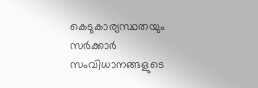കെടുകാര്യസ്ഥതയും സര്‍ക്കാര്‍ സംവിധാനങ്ങളുടെ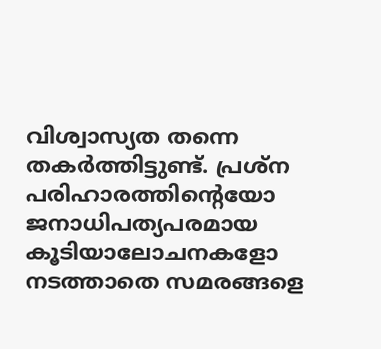വിശ്വാസ്യത തന്നെ തകര്‍ത്തിട്ടുണ്ട്. പ്രശ്‌ന പരിഹാരത്തിന്റെയോ ജനാധിപത്യപരമായ കൂടിയാലോചനകളോ നടത്താതെ സമരങ്ങളെ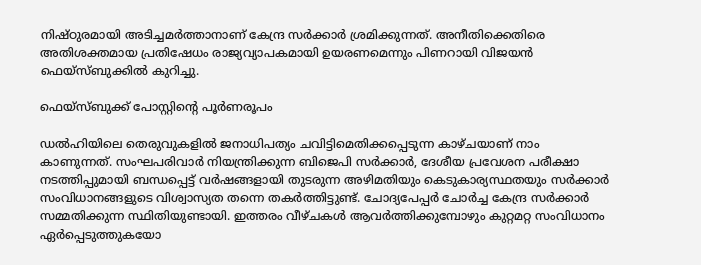നിഷ്ഠുരമായി അടിച്ചമര്‍ത്താനാണ് കേന്ദ്ര സര്‍ക്കാര്‍ ശ്രമിക്കുന്നത്. അനീതിക്കെതിരെ അതിശക്തമായ പ്രതിഷേധം രാജ്യവ്യാപകമായി ഉയരണമെന്നും പിണറായി വിജയന്‍ ഫെയ്‌സ്ബുക്കില്‍ കുറിച്ചു.

ഫെയ്‌സ്ബുക്ക് പോസ്റ്റിന്റെ പൂര്‍ണരൂപം

ഡല്‍ഹിയിലെ തെരുവുകളില്‍ ജനാധിപത്യം ചവിട്ടിമെതിക്കപ്പെടുന്ന കാഴ്ചയാണ് നാം കാണുന്നത്. സംഘപരിവാര്‍ നിയന്ത്രിക്കുന്ന ബിജെപി സര്‍ക്കാര്‍, ദേശീയ പ്രവേശന പരീക്ഷാ നടത്തിപ്പുമായി ബന്ധപ്പെട്ട് വര്‍ഷങ്ങളായി തുടരുന്ന അഴിമതിയും കെടുകാര്യസ്ഥതയും സര്‍ക്കാര്‍ സംവിധാനങ്ങളുടെ വിശ്വാസ്യത തന്നെ തകര്‍ത്തിട്ടുണ്ട്. ചോദ്യപേപ്പര്‍ ചോര്‍ച്ച കേന്ദ്ര സര്‍ക്കാര്‍ സമ്മതിക്കുന്ന സ്ഥിതിയുണ്ടായി. ഇത്തരം വീഴ്ചകള്‍ ആവര്‍ത്തിക്കുമ്പോഴും കുറ്റമറ്റ സംവിധാനം ഏര്‍പ്പെടുത്തുകയോ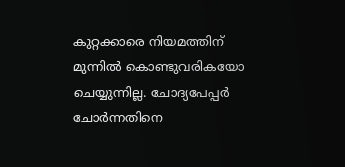കുറ്റക്കാരെ നിയമത്തിന് മുന്നില്‍ കൊണ്ടുവരികയോ ചെയ്യുന്നില്ല. ചോദ്യപേപ്പര്‍ ചോര്‍ന്നതിനെ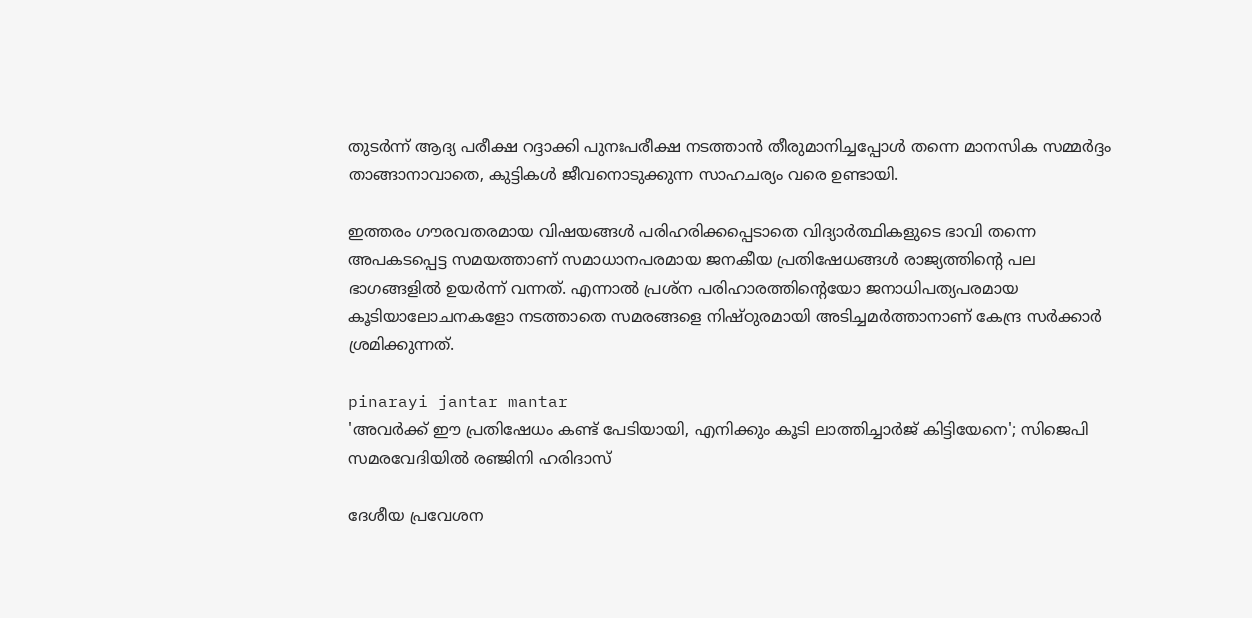തുടര്‍ന്ന് ആദ്യ പരീക്ഷ റദ്ദാക്കി പുനഃപരീക്ഷ നടത്താന്‍ തീരുമാനിച്ചപ്പോള്‍ തന്നെ മാനസിക സമ്മര്‍ദ്ദം താങ്ങാനാവാതെ, കുട്ടികള്‍ ജീവനൊടുക്കുന്ന സാഹചര്യം വരെ ഉണ്ടായി.

ഇത്തരം ഗൗരവതരമായ വിഷയങ്ങള്‍ പരിഹരിക്കപ്പെടാതെ വിദ്യാര്‍ത്ഥികളുടെ ഭാവി തന്നെ അപകടപ്പെട്ട സമയത്താണ് സമാധാനപരമായ ജനകീയ പ്രതിഷേധങ്ങള്‍ രാജ്യത്തിന്റെ പല ഭാഗങ്ങളില്‍ ഉയര്‍ന്ന് വന്നത്. എന്നാല്‍ പ്രശ്‌ന പരിഹാരത്തിന്റെയോ ജനാധിപത്യപരമായ കൂടിയാലോചനകളോ നടത്താതെ സമരങ്ങളെ നിഷ്ഠുരമായി അടിച്ചമര്‍ത്താനാണ് കേന്ദ്ര സര്‍ക്കാര്‍ ശ്രമിക്കുന്നത്.

pinarayi jantar mantar
'അവര്‍ക്ക് ഈ പ്രതിഷേധം കണ്ട് പേടിയായി, എനിക്കും കൂടി ലാത്തിച്ചാര്‍ജ് കിട്ടിയേനെ'; സിജെപി സമരവേദിയില്‍ രഞ്ജിനി ഹരിദാസ്

ദേശീയ പ്രവേശന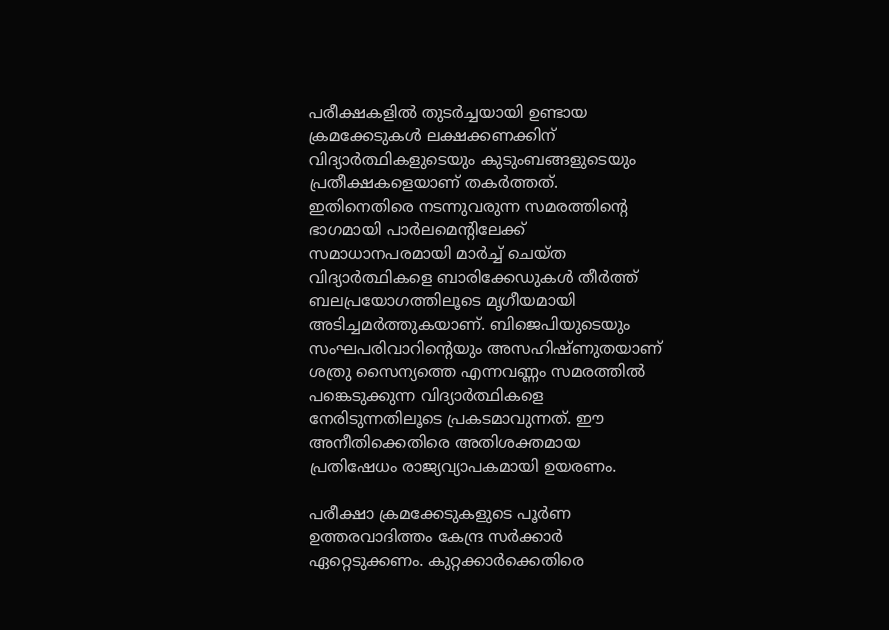പരീക്ഷകളില്‍ തുടര്‍ച്ചയായി ഉണ്ടായ ക്രമക്കേടുകള്‍ ലക്ഷക്കണക്കിന് വിദ്യാര്‍ത്ഥികളുടെയും കുടുംബങ്ങളുടെയും പ്രതീക്ഷകളെയാണ് തകര്‍ത്തത്. ഇതിനെതിരെ നടന്നുവരുന്ന സമരത്തിന്റെ ഭാഗമായി പാര്‍ലമെന്റിലേക്ക് സമാധാനപരമായി മാര്‍ച്ച് ചെയ്ത വിദ്യാര്‍ത്ഥികളെ ബാരിക്കേഡുകള്‍ തീര്‍ത്ത് ബലപ്രയോഗത്തിലൂടെ മൃഗീയമായി അടിച്ചമര്‍ത്തുകയാണ്. ബിജെപിയുടെയും സംഘപരിവാറിന്റെയും അസഹിഷ്ണുതയാണ് ശത്രു സൈന്യത്തെ എന്നവണ്ണം സമരത്തില്‍ പങ്കെടുക്കുന്ന വിദ്യാര്‍ത്ഥികളെ നേരിടുന്നതിലൂടെ പ്രകടമാവുന്നത്. ഈ അനീതിക്കെതിരെ അതിശക്തമായ പ്രതിഷേധം രാജ്യവ്യാപകമായി ഉയരണം.

പരീക്ഷാ ക്രമക്കേടുകളുടെ പൂര്‍ണ ഉത്തരവാദിത്തം കേന്ദ്ര സര്‍ക്കാര്‍ ഏറ്റെടുക്കണം. കുറ്റക്കാര്‍ക്കെതിരെ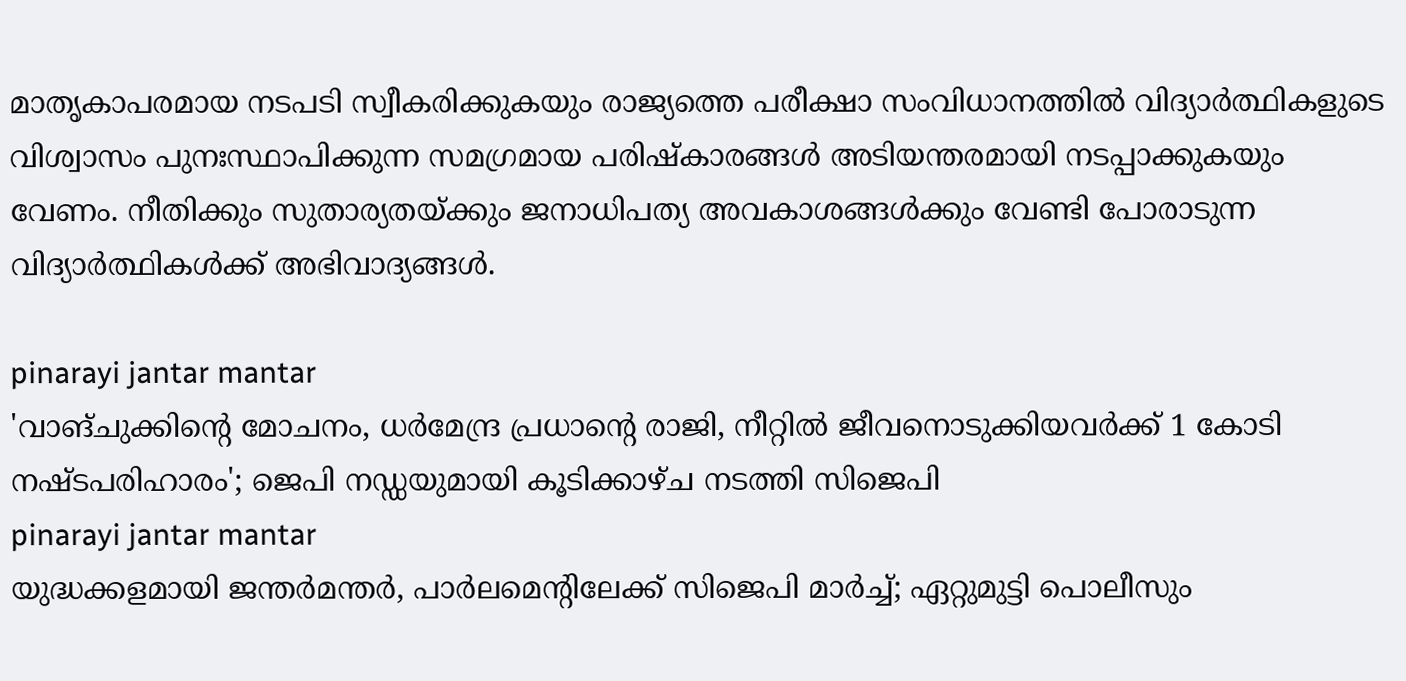മാതൃകാപരമായ നടപടി സ്വീകരിക്കുകയും രാജ്യത്തെ പരീക്ഷാ സംവിധാനത്തില്‍ വിദ്യാര്‍ത്ഥികളുടെ വിശ്വാസം പുനഃസ്ഥാപിക്കുന്ന സമഗ്രമായ പരിഷ്‌കാരങ്ങള്‍ അടിയന്തരമായി നടപ്പാക്കുകയും വേണം. നീതിക്കും സുതാര്യതയ്ക്കും ജനാധിപത്യ അവകാശങ്ങള്‍ക്കും വേണ്ടി പോരാടുന്ന വിദ്യാര്‍ത്ഥികള്‍ക്ക് അഭിവാദ്യങ്ങള്‍.

pinarayi jantar mantar
'വാങ്ചുക്കിന്റെ മോചനം, ധര്‍മേന്ദ്ര പ്രധാന്റെ രാജി, നീറ്റില്‍ ജീവനൊടുക്കിയവര്‍ക്ക് 1 കോടി നഷ്ടപരിഹാരം'; ജെപി നഡ്ഡയുമായി കൂടിക്കാഴ്ച നടത്തി സിജെപി
pinarayi jantar mantar
യുദ്ധക്കളമായി ജന്തര്‍മന്തര്‍, പാര്‍ലമെന്റിലേക്ക് സിജെപി മാര്‍ച്ച്; ഏറ്റുമുട്ടി പൊലീസും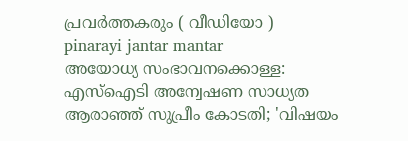പ്രവര്‍ത്തകരും ( വീഡിയോ )
pinarayi jantar mantar
അയോധ്യ സംഭാവനക്കൊള്ള: എസ്‌ഐടി അന്വേഷണ സാധ്യത ആരാഞ്ഞ് സുപ്രീം കോടതി; 'വിഷയം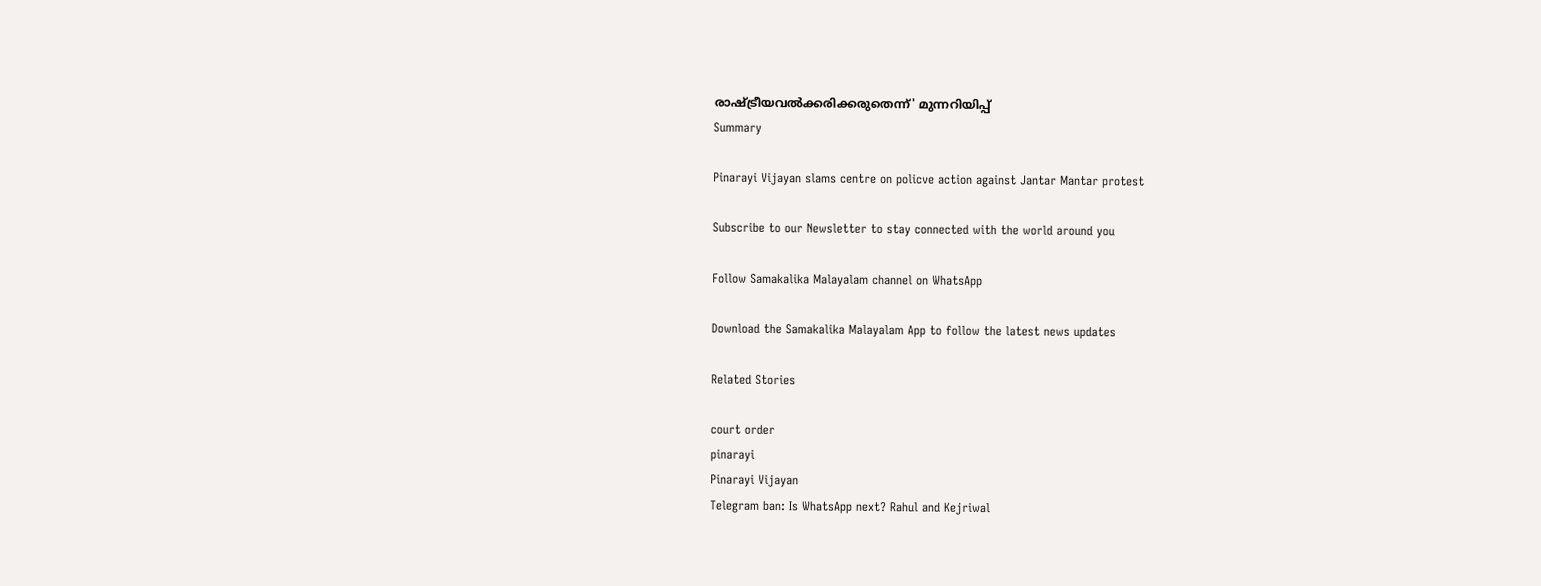രാഷ്ട്രീയവൽക്കരിക്കരുതെന്ന്' മുന്നറിയിപ്പ്
Summary

Pinarayi Vijayan slams centre on policve action against Jantar Mantar protest

Subscribe to our Newsletter to stay connected with the world around you

Follow Samakalika Malayalam channel on WhatsApp

Download the Samakalika Malayalam App to follow the latest news updates

Related Stories

court order
pinarayi
Pinarayi Vijayan
Telegram ban: Is WhatsApp next? Rahul and Kejriwal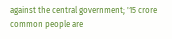against the central government; '15 crore common people are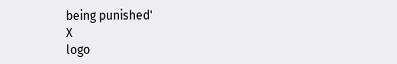being punished'
X
logo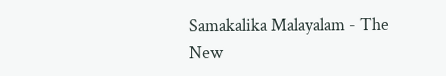Samakalika Malayalam - The New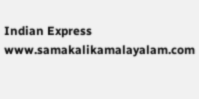Indian Express
www.samakalikamalayalam.com